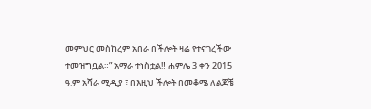መምህር መስከረም አበራ በችሎት ዛሬ የተናገረችው ተመዝግቧል።” አማራ ተነስቷል‼ ሐምሌ 3 ቀን 2015 ዓ.ም አሻራ ሚዲያ ፣ በእዚህ ችሎት በመቆሜ ለልጆቼ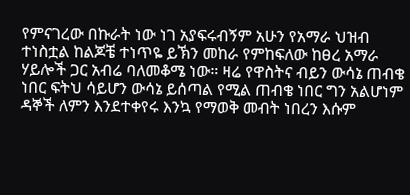የምናገረው በኩራት ነው ነገ አያፍሩብኝም አሁን የአማራ ህዝብ ተነስቷል ከልጆቼ ተነጥዬ ይኽን መከራ የምከፍለው ከፀረ አማራ ሃይሎች ጋር አብሬ ባለመቆሜ ነው። ዛሬ የዋስትና ብይን ውሳኔ ጠብቄ ነበር ፍትህ ሳይሆን ውሳኔ ይሰጣል የሚል ጠብቄ ነበር ግን አልሆነም ዳኞች ለምን እንደተቀየሩ እንኳ የማወቅ መብት ነበረን እሱም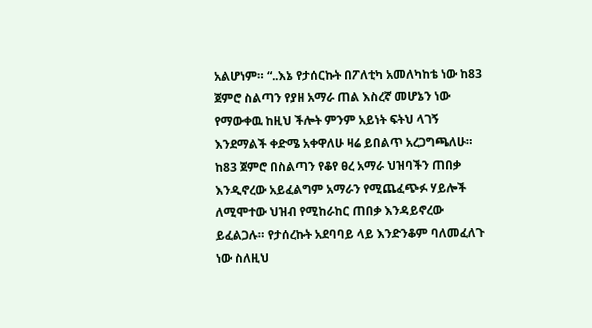አልሆነም። “..እኔ የታሰርኩት በፖለቲካ አመለካከቴ ነው ከ83 ጀምሮ ስልጣን የያዘ አማራ ጠል እስረኛ መሆኔን ነው የማውቀዉ ከዚህ ችሎት ምንም አይነት ፍትህ ላገኝ እንደማልች ቀድሜ አቀዋለሁ ዛሬ ይበልጥ አረጋግጫለሁ። ከ83 ጀምሮ በስልጣን የቆየ ፀረ አማራ ህዝባችን ጠበቃ እንዲኖረው አይፈልግም አማራን የሚጨፈጭፉ ሃይሎች ለሚሞተው ህዝብ የሚከራከር ጠበቃ እንዳይኖረው ይፈልጋሉ። የታሰረኩት አደባባይ ላይ እንድንቆም ባለመፈለጉ ነው ስለዚህ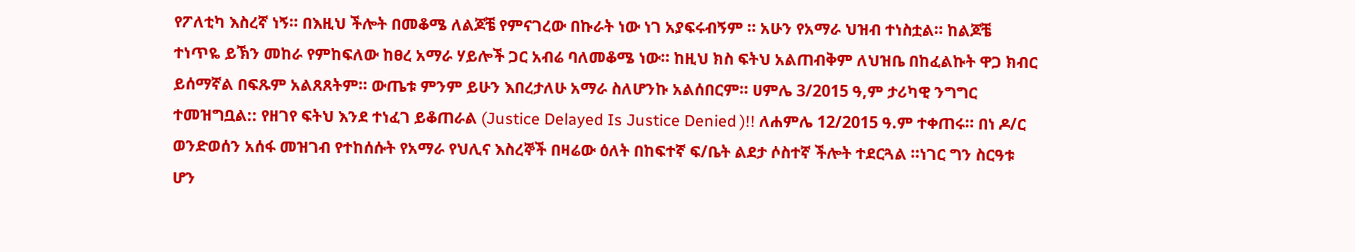የፖለቲካ እስረኛ ነኝ። በእዚህ ችሎት በመቆሜ ለልጆቼ የምናገረው በኩራት ነው ነገ አያፍሩብኝም ። አሁን የአማራ ህዝብ ተነስቷል። ከልጆቼ ተነጥዬ ይኽን መከራ የምከፍለው ከፀረ አማራ ሃይሎች ጋር አብሬ ባለመቆሜ ነው። ከዚህ ክስ ፍትህ አልጠብቅም ለህዝቤ በከፈልኩት ዋጋ ክብር ይሰማኛል በፍጹም አልጸጸትም። ውጤቱ ምንም ይሁን እበረታለሁ አማራ ስለሆንኩ አልሰበርም። ሀምሌ 3/2015 ዓ,ም ታሪካዊ ንግግር ተመዝግቧል:: የዘገየ ፍትህ እንደ ተነፈገ ይቆጠራል (Justice Delayed Is Justice Denied )!! ለሐምሌ 12/2015 ዓ.ም ተቀጠሩ። በነ ዶ/ር ወንድወሰን አሰፋ መዝገብ የተከሰሱት የአማራ የህሊና እስረኞች በዛሬው ዕለት በከፍተኛ ፍ/ቤት ልደታ ሶስተኛ ችሎት ተደርጓል ።ነገር ግን ስርዓቱ ሆን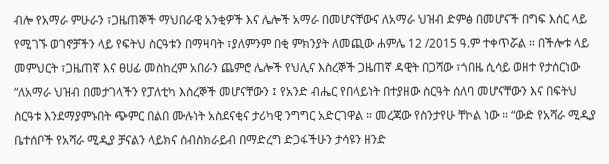ብሎ የአማራ ምሁራን ፣ጋዜጠኞች ማህበራዊ አንቂዎች እና ሌሎች አማራ በመሆናቸውና ለአማራ ህዝብ ድምፅ በመሆናች በግፍ እሰር ላይ የሚገኙ ወገኖቻችን ላይ የፍትህ ስርዓቱን በማዛባት ፣ያለምንም በቂ ምክንያት ለመጪው ሐምሌ 12 /2015 ዓ.ም ተቀጥሯል ። በችሎቱ ላይ መምህርት ፣ጋዜጠኛ እና ፀሀፊ መስከረም አበራን ጨምሮ ሌሎች የህሊና እስረኞች ጋዜጠኛ ዳዊት በጋሻው ፣ጎበዜ ሲሳይ ወዘተ የታሰርነው “ለአማራ ህዝብ በመታገላችን የፓለቲካ እስረኞች መሆናቸውን ፤ የአንድ ብሔር የበላይነት በተያዘው ስርዓት ሰለባ መሆናቸውን እና በፍትህ ስርዓቱ እንደማያምኑበት ጭምር በልበ ሙሉነት አስደናቂና ታሪካዊ ንግግር አድርገዋል ። መረጃው የስንታየሁ ቸኮል ነው ። “ውድ የአሻራ ሚዲያ ቤተሰቦች የአሻራ ሚዲያ ቻናልን ላይክና ሰብስክራይብ በማድረግ ድጋፋችሁን ታሳዩን ዘንድ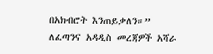በአክብሮት እንጠይቃለን።” ለፈጣንና አዳዲስ መረጃዎች አሻራ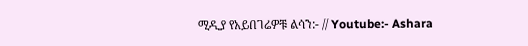ሚዲያ የአይበገሬዎቹ ልሳን:- // Youtube:- Ashara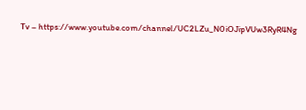Tv – https://www.youtube.com/channel/UC2LZu_N0iOJipVUw3RyR4Ng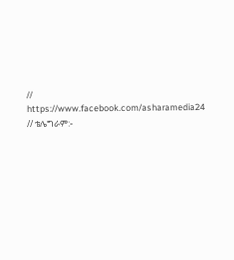// https://www.facebook.com/asharamedia24 // ቴሌግራም:-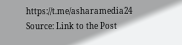https://t.me/asharamedia24
Source: Link to the Post